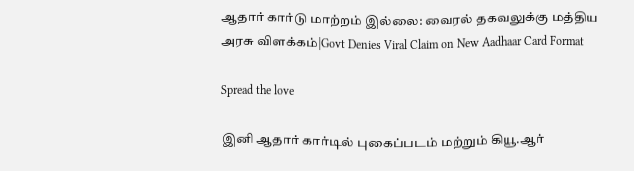ஆதார் கார்டு மாற்றம் இல்லை: வைரல் தகவலுக்கு மத்திய அரசு விளக்கம்|Govt Denies Viral Claim on New Aadhaar Card Format

Spread the love

இனி ஆதார் கார்டில் புகைப்படம் மற்றும் கியூ.ஆர்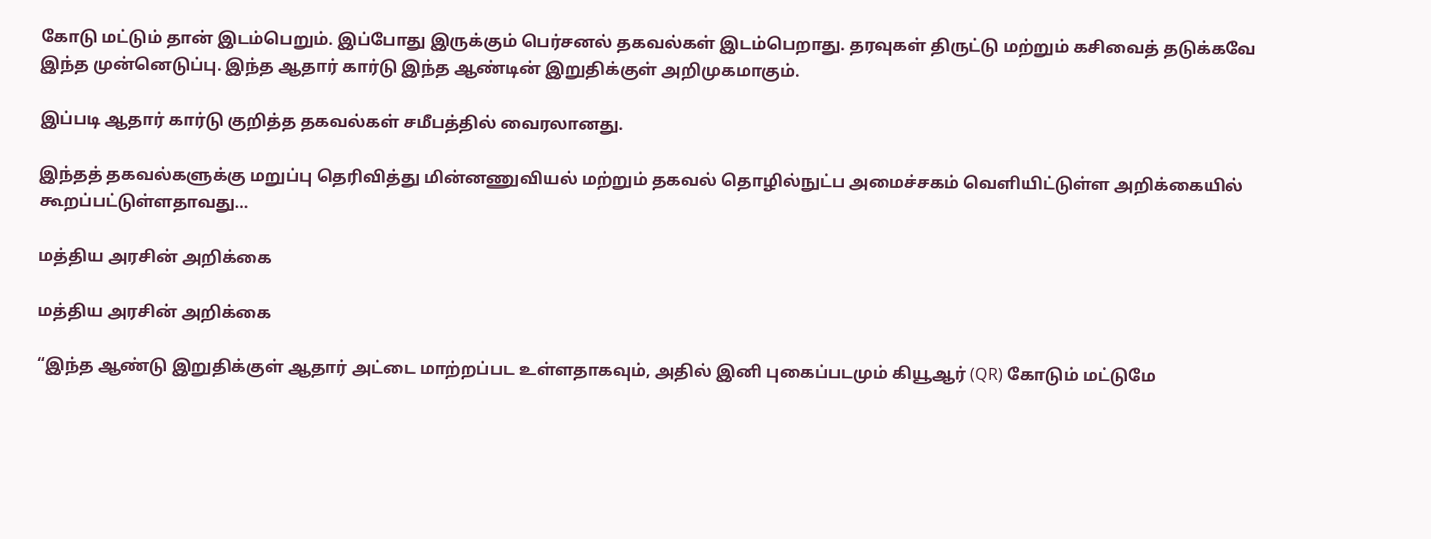கோடு மட்டும் தான் இடம்பெறும். இப்போது இருக்கும் பெர்சனல் தகவல்கள் இடம்பெறாது. தரவுகள் திருட்டு மற்றும் கசிவைத் தடுக்கவே இந்த முன்னெடுப்பு. இந்த ஆதார் கார்டு இந்த ஆண்டின் இறுதிக்குள் அறிமுகமாகும்.

இப்படி ஆதார் கார்டு குறித்த தகவல்கள் சமீபத்தில் வைரலானது.

இந்தத் தகவல்களுக்கு மறுப்பு தெரிவித்து மின்னணுவியல் மற்றும் தகவல் தொழில்நுட்ப அமைச்சகம் வெளியிட்டுள்ள அறிக்கையில் கூறப்பட்டுள்ளதாவது…

மத்திய அரசின் அறிக்கை

மத்திய அரசின் அறிக்கை

“இந்த ஆண்டு இறுதிக்குள் ஆதார் அட்டை மாற்றப்பட உள்ளதாகவும், அதில் இனி புகைப்படமும் கியூஆர் (QR) கோடும் மட்டுமே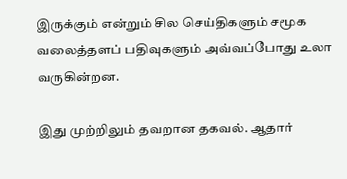இருக்கும் என்றும் சில செய்திகளும் சமூக வலைத்தளப் பதிவுகளும் அவ்வப்போது உலா வருகின்றன.

இது முற்றிலும் தவறான தகவல். ஆதார்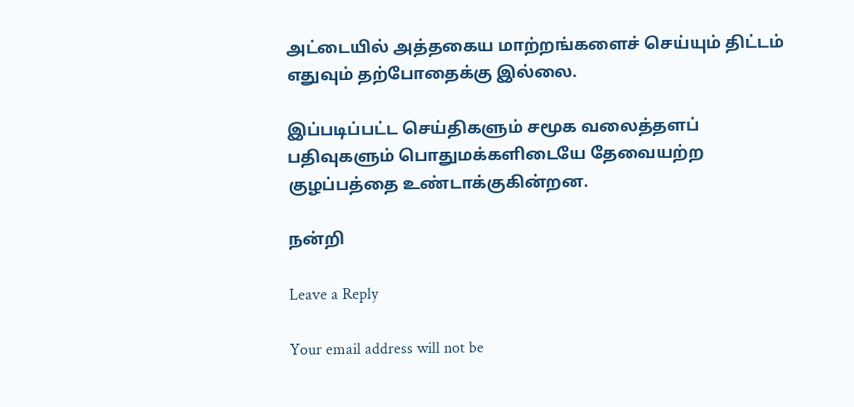அட்டையில் அத்தகைய மாற்றங்களைச் செய்யும் திட்டம் எதுவும் தற்போதைக்கு இல்லை.

இப்படிப்பட்ட செய்திகளும் சமூக வலைத்தளப் பதிவுகளும் பொதுமக்களிடையே தேவையற்ற குழப்பத்தை உண்டாக்குகின்றன.

நன்றி

Leave a Reply

Your email address will not be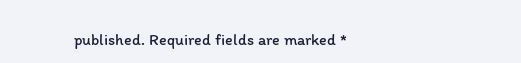published. Required fields are marked *